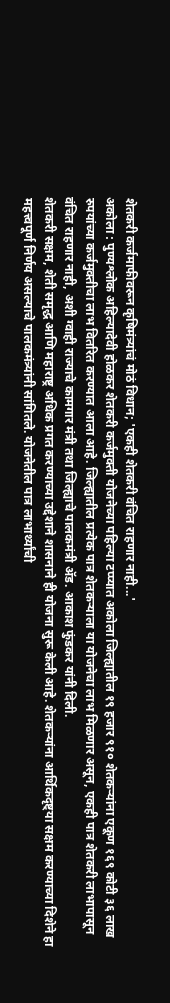शेतकरी कर्जमाफीवरून कृषिमंत्र्यांचं मोठं विधान; 'एकही शेतकरी वंचित राहणार नाही...'
अकोला : पुण्यश्लोक अहिल्यादेवी होळकर शेतकरी कर्जमुक्ती योजनेच्या पहिल्या टप्प्यात अकोला जिल्ह्यातील १९ हजार ९१० शेतकऱ्यांना एकूण १६९ कोटी ३६ लाख रुपयांच्या कर्जमुक्तीचा लाभ वितरित करण्यात आला आहे. जिल्ह्यातील प्रत्येक पात्र शेतकऱ्याला या योजनेचा लाभ मिळणार असून, एकही पात्र शेतकरी लाभापासून वंचित राहणार नाही, अशी ग्वाही राज्याचे कामगार मंत्री तथा जिल्ह्याचे पालकमंत्री ॲड. आकाश फुंडकर यांनी दिली.
शेतकरी सक्षम, शेती समृद्ध आणि महाराष्ट्र अधिक प्रगत करण्याच्या उद्देशाने शासनाने ही योजना सुरू केली आहे. शेतकऱ्यांना आर्थिकदृष्ट्या सक्षम करण्याच्या दिशेने हा महत्त्वपूर्ण निर्णय असल्याचे पालकमंत्र्यांनी सांगितले. योजनेतील पात्र लाभार्थ्यांची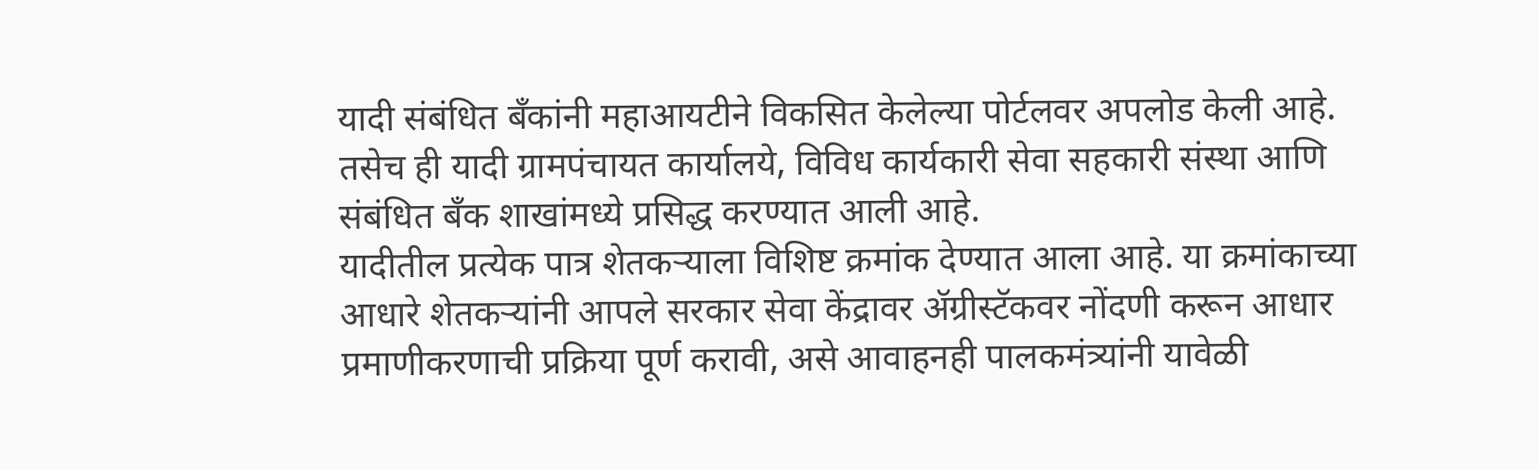यादी संबंधित बँकांनी महाआयटीने विकसित केलेल्या पोर्टलवर अपलोड केली आहे. तसेच ही यादी ग्रामपंचायत कार्यालये, विविध कार्यकारी सेवा सहकारी संस्था आणि संबंधित बँक शाखांमध्ये प्रसिद्ध करण्यात आली आहे.
यादीतील प्रत्येक पात्र शेतकऱ्याला विशिष्ट क्रमांक देण्यात आला आहे. या क्रमांकाच्या आधारे शेतकऱ्यांनी आपले सरकार सेवा केंद्रावर ॲग्रीस्टॅकवर नोंदणी करून आधार प्रमाणीकरणाची प्रक्रिया पूर्ण करावी, असे आवाहनही पालकमंत्र्यांनी यावेळी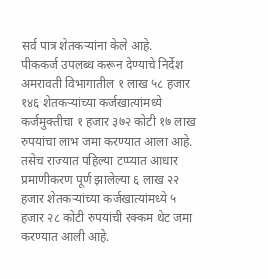सर्व पात्र शेतकऱ्यांना केले आहे.
पीककर्ज उपलब्ध करून देण्याचे निर्देश
अमरावती विभागातील १ लाख ५८ हजार १४६ शेतकऱ्यांच्या कर्जखात्यांमध्ये कर्जमुक्तीचा १ हजार ३७२ कोटी १७ लाख रुपयांचा लाभ जमा करण्यात आला आहे. तसेच राज्यात पहिल्या टप्प्यात आधार प्रमाणीकरण पूर्ण झालेल्या ६ लाख २२ हजार शेतकऱ्यांच्या कर्जखात्यांमध्ये ५ हजार २८ कोटी रुपयांची रक्कम थेट जमा करण्यात आली आहे.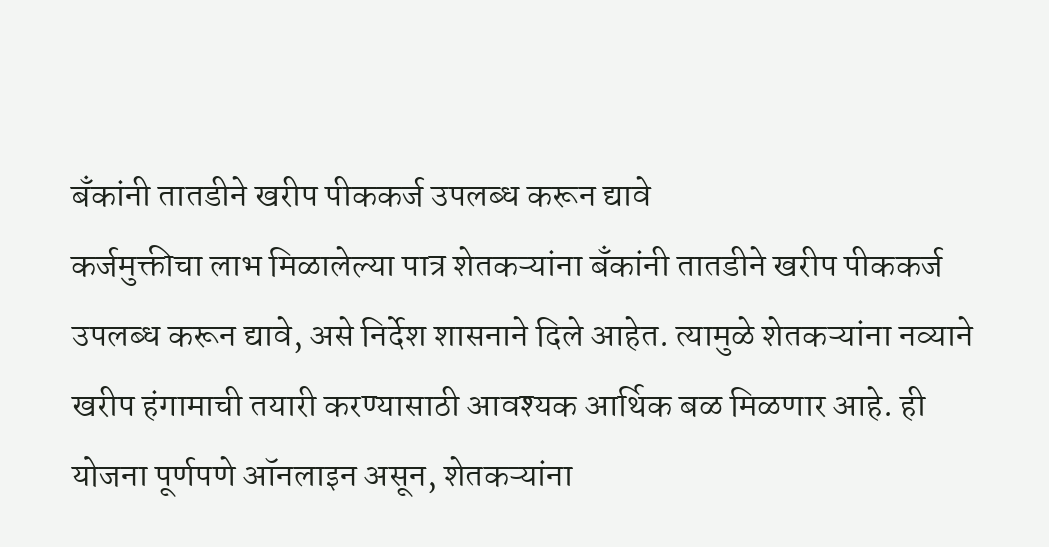बँकांनी तातडीने खरीप पीककर्ज उपलब्ध करून द्यावे
कर्जमुक्तीचा लाभ मिळालेल्या पात्र शेतकऱ्यांना बँकांनी तातडीने खरीप पीककर्ज उपलब्ध करून द्यावे, असे निर्देश शासनाने दिले आहेत. त्यामुळे शेतकऱ्यांना नव्याने खरीप हंगामाची तयारी करण्यासाठी आवश्यक आर्थिक बळ मिळणार आहे. ही योजना पूर्णपणे ऑनलाइन असून, शेतकऱ्यांना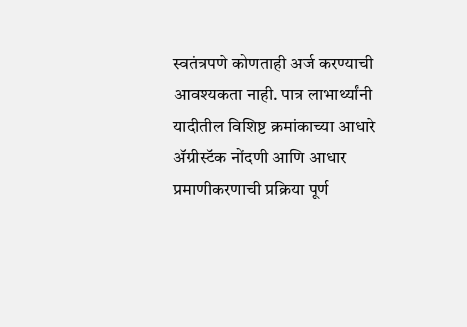स्वतंत्रपणे कोणताही अर्ज करण्याची आवश्यकता नाही. पात्र लाभार्थ्यांनी यादीतील विशिष्ट क्रमांकाच्या आधारे ॲग्रीस्टॅक नोंदणी आणि आधार प्रमाणीकरणाची प्रक्रिया पूर्ण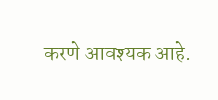करणे आवश्यक आहे.